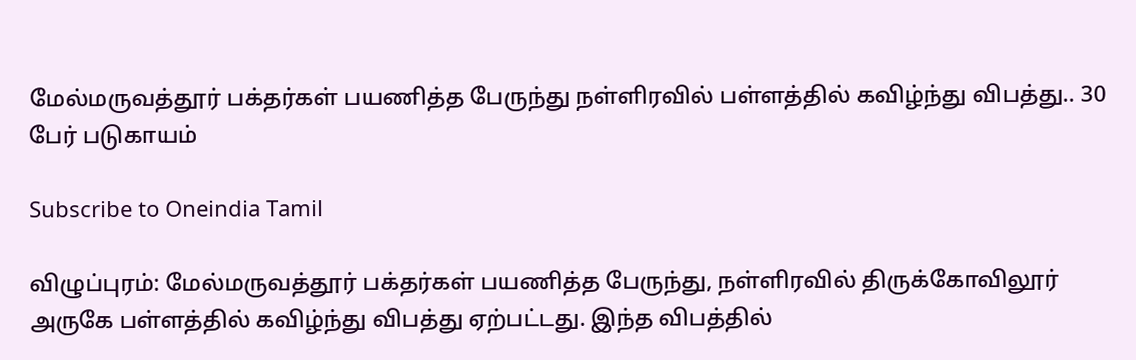மேல்மருவத்தூர் பக்தர்கள் பயணித்த பேருந்து நள்ளிரவில் பள்ளத்தில் கவிழ்ந்து விபத்து.. 30 பேர் படுகாயம்

Subscribe to Oneindia Tamil

விழுப்புரம்: மேல்மருவத்தூர் பக்தர்கள் பயணித்த பேருந்து, நள்ளிரவில் திருக்கோவிலூர் அருகே பள்ளத்தில் கவிழ்ந்து விபத்து ஏற்பட்டது. இந்த விபத்தில்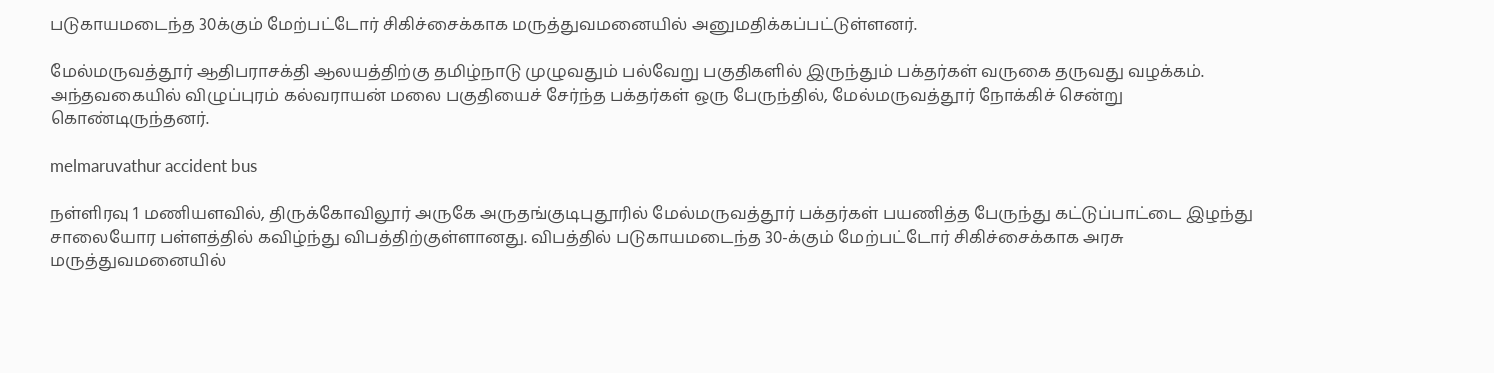படுகாயமடைந்த 30க்கும் மேற்பட்டோர் சிகிச்சைக்காக மருத்துவமனையில் அனுமதிக்கப்பட்டுள்ளனர்.

மேல்மருவத்தூர் ஆதிபராசக்தி ஆலயத்திற்கு தமிழ்நாடு முழுவதும் பல்வேறு பகுதிகளில் இருந்தும் பக்தர்கள் வருகை தருவது வழக்கம். அந்தவகையில் விழுப்புரம் கல்வராயன் மலை பகுதியைச் சேர்ந்த பக்தர்கள் ஒரு பேருந்தில், மேல்மருவத்தூர் நோக்கிச் சென்று கொண்டிருந்தனர்.

melmaruvathur accident bus

நள்ளிரவு 1 மணியளவில், திருக்கோவிலூர் அருகே அருதங்குடிபுதூரில் மேல்மருவத்தூர் பக்தர்கள் பயணித்த பேருந்து கட்டுப்பாட்டை இழந்து சாலையோர பள்ளத்தில் கவிழ்ந்து விபத்திற்குள்ளானது. விபத்தில் படுகாயமடைந்த 30-க்கும் மேற்பட்டோர் சிகிச்சைக்காக அரசு மருத்துவமனையில்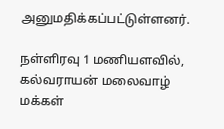அனுமதிக்கப்பட்டுள்ளனர்.

நள்ளிரவு 1 மணியளவில், கல்வராயன் மலைவாழ் மக்கள்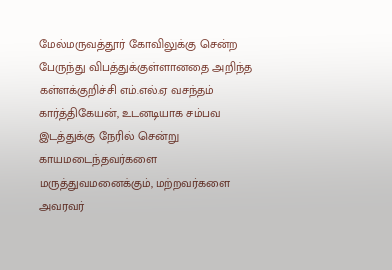மேல்மருவத்தூர் கோவிலுக்கு சென்ற பேருந்து விபத்துக்குள்ளானதை அறிந்த கள்ளக்குறிச்சி எம்.எல்.ஏ வசந்தம் கார்த்திகேயன், உடனடியாக சம்பவ இடத்துக்கு நேரில் சென்று காயமடைந்தவர்களை மருத்துவமனைக்கும், மற்றவர்களை அவரவர்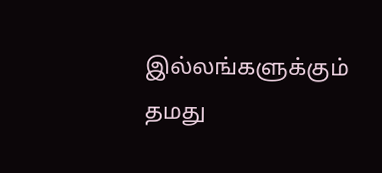இல்லங்களுக்கும் தமது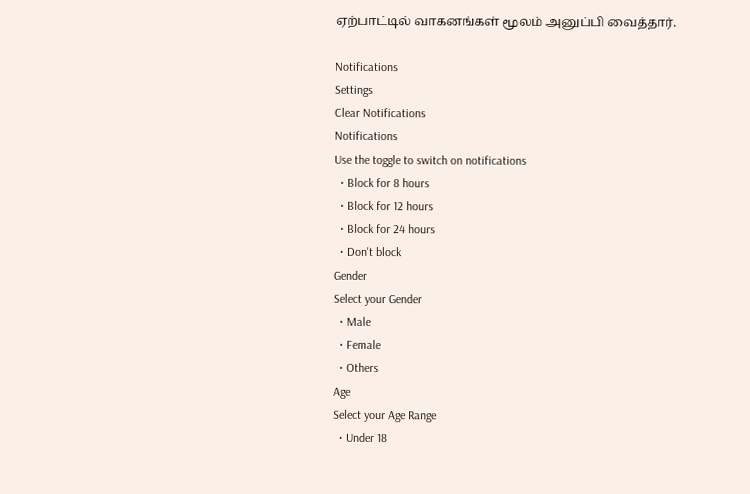ஏற்பாட்டில் வாகனங்கள் மூலம் அனுப்பி வைத்தார்.

Notifications
Settings
Clear Notifications
Notifications
Use the toggle to switch on notifications
  • Block for 8 hours
  • Block for 12 hours
  • Block for 24 hours
  • Don't block
Gender
Select your Gender
  • Male
  • Female
  • Others
Age
Select your Age Range
  • Under 18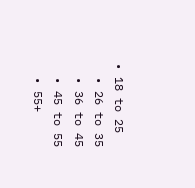• 18 to 25
  • 26 to 35
  • 36 to 45
  • 45 to 55
  • 55+